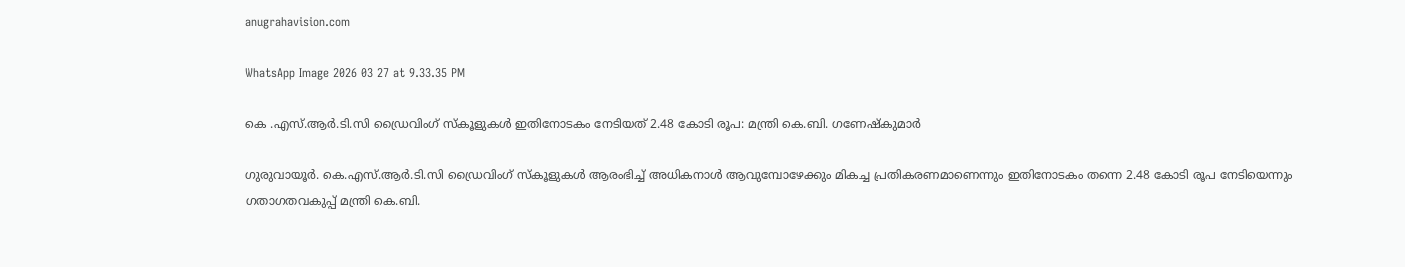anugrahavision.com

WhatsApp Image 2026 03 27 at 9.33.35 PM

കെ .എസ്.ആർ.ടി.സി ഡ്രൈവിംഗ് സ്കൂളുകൾ ഇതിനോടകം നേടിയത് 2.48 കോടി രൂപ: മന്ത്രി കെ.ബി. ഗണേഷ്കുമാർ

ഗുരുവായൂർ. കെ.എസ്.ആർ.ടി.സി ഡ്രൈവിംഗ് സ്കൂളുകൾ ആരംഭിച്ച് അധികനാൾ ആവുമ്പോഴേക്കും മികച്ച പ്രതികരണമാണെന്നും ഇതിനോടകം തന്നെ 2.48 കോടി രൂപ നേടിയെന്നും ഗതാഗതവകുപ്പ് മന്ത്രി കെ.ബി.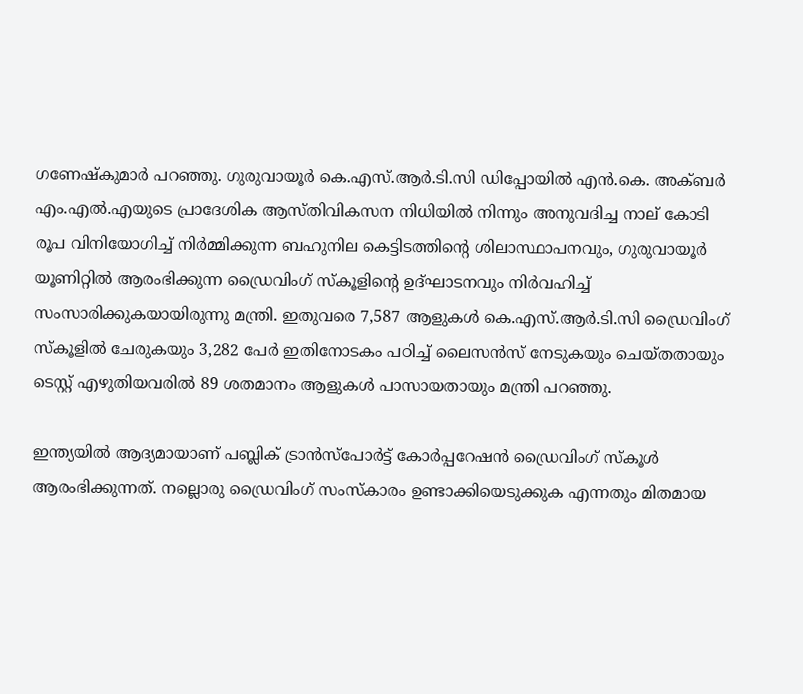ഗണേഷ്കുമാർ പറഞ്ഞു. ഗുരുവായൂർ കെ.എസ്.ആർ.ടി.സി ഡിപ്പോയിൽ എൻ.കെ. അക്ബർ എം.എൽ.എയുടെ പ്രാദേശിക ആസ്‌തിവികസന നിധിയിൽ നിന്നും അനുവദിച്ച നാല് കോടി രൂപ വിനിയോഗിച്ച് നിർമ്മിക്കുന്ന ബഹുനില കെട്ടിടത്തിന്റെ ശിലാസ്ഥാപനവും, ഗുരുവായൂർ യൂണിറ്റിൽ ആരംഭിക്കുന്ന ഡ്രൈവിംഗ് സ്‌കൂളിൻ്റെ ഉദ്ഘാടനവും നിർവഹിച്ച് സംസാരിക്കുകയായിരുന്നു മന്ത്രി. ഇതുവരെ 7,587 ആളുകൾ കെ.എസ്.ആർ.ടി.സി ഡ്രൈവിംഗ് സ്കൂളിൽ ചേരുകയും 3,282 പേർ ഇതിനോടകം പഠിച്ച് ലൈസൻസ് നേടുകയും ചെയ്തതായും ടെസ്റ്റ്‌ എഴുതിയവരിൽ 89 ശതമാനം ആളുകൾ പാസായതായും മന്ത്രി പറഞ്ഞു.

ഇന്ത്യയിൽ ആദ്യമായാണ് പബ്ലിക് ട്രാൻസ്‌പോർട്ട് കോർപ്പറേഷൻ ഡ്രൈവിംഗ് സ്കൂൾ ആരംഭിക്കുന്നത്. നല്ലൊരു ഡ്രൈവിംഗ് സംസ്കാരം ഉണ്ടാക്കിയെടുക്കുക എന്നതും മിതമായ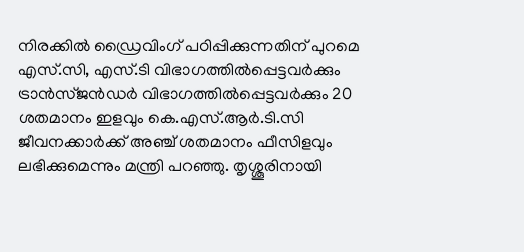നിരക്കിൽ ഡ്രൈവിംഗ് പഠിപ്പിക്കുന്നതിന് പുറമെ എസ്.സി, എസ്.ടി വിഭാഗത്തിൽപ്പെട്ടവർക്കും ട്രാൻസ്ജൻഡർ വിഭാഗത്തിൽപ്പെട്ടവർക്കും 20 ശതമാനം ഇളവും കെ.എസ്.ആർ.ടി.സി ജീവനക്കാർക്ക് അഞ്ച് ശതമാനം ഫീസിളവും ലഭിക്കുമെന്നും മന്ത്രി പറഞ്ഞു. തൃശ്ശൂരിനായി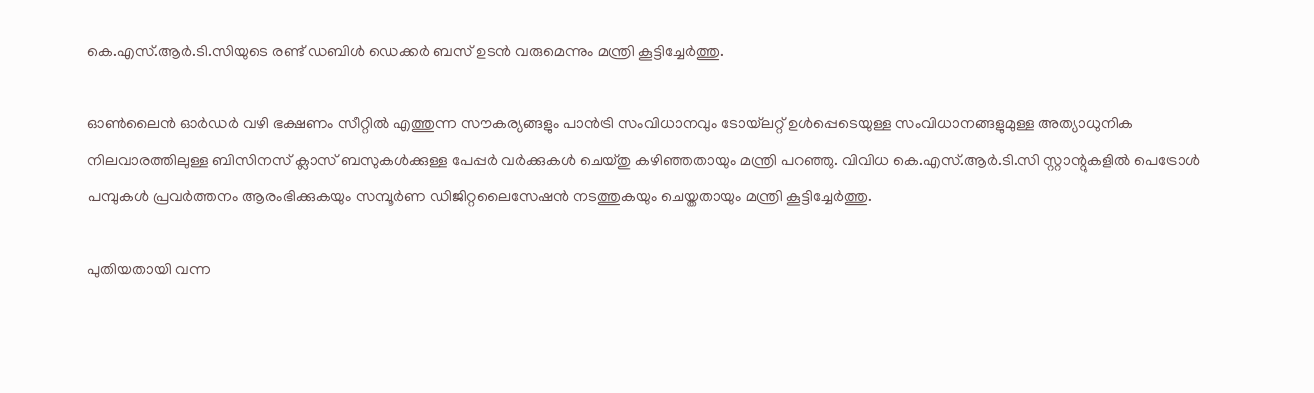കെ.എസ്.ആർ.ടി.സിയുടെ രണ്ട് ഡബിൾ ഡെക്കർ ബസ് ഉടൻ വരുമെന്നും മന്ത്രി കൂട്ടിച്ചേർത്തു.

ഓൺലൈൻ ഓർഡർ വഴി ഭക്ഷണം സീറ്റിൽ എത്തുന്ന സൗകര്യങ്ങളും പാൻട്രി സംവിധാനവും ടോയ്‌ലറ്റ് ഉൾപ്പെടെയുള്ള സംവിധാനങ്ങളുമുള്ള അത്യാധുനിക നിലവാരത്തിലുള്ള ബിസിനസ് ക്ലാസ് ബസുകൾക്കുള്ള പേപ്പർ വർക്കുകൾ ചെയ്തു കഴിഞ്ഞതായും മന്ത്രി പറഞ്ഞു. വിവിധ കെ.എസ്.ആർ.ടി.സി സ്റ്റാന്റുകളിൽ പെട്രോൾ പമ്പുകൾ പ്രവർത്തനം ആരംഭിക്കുകയും സമ്പൂർണ ഡിജിറ്റലൈസേഷൻ നടത്തുകയും ചെയ്തതായും മന്ത്രി കൂട്ടിച്ചേർത്തു.

പുതിയതായി വന്ന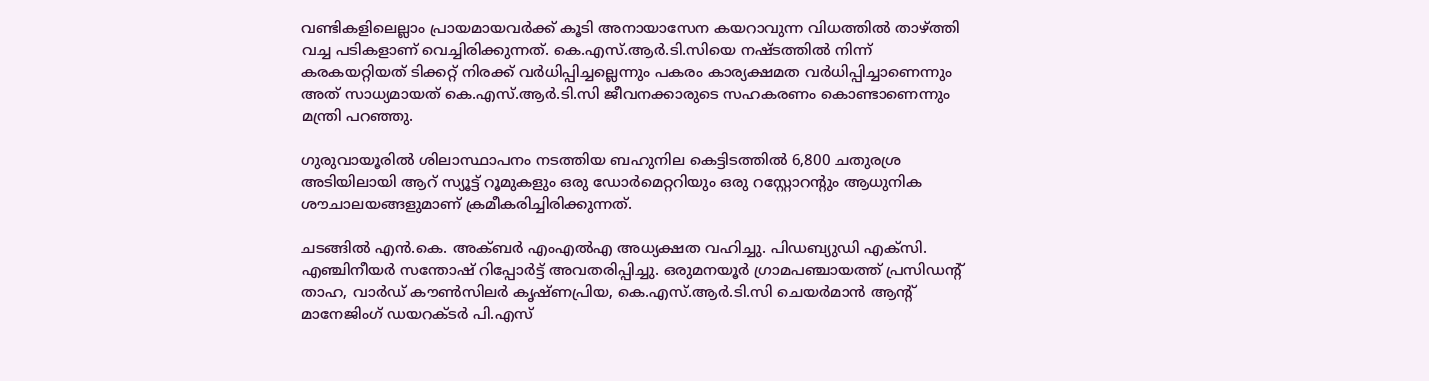വണ്ടികളിലെല്ലാം പ്രായമായവർക്ക് കൂടി അനായാസേന കയറാവുന്ന വിധത്തിൽ താഴ്ത്തി വച്ച പടികളാണ് വെച്ചിരിക്കുന്നത്. കെ.എസ്.ആർ.ടി.സിയെ നഷ്ടത്തിൽ നിന്ന് കരകയറ്റിയത് ടിക്കറ്റ് നിരക്ക് വർധിപ്പിച്ചല്ലെന്നും പകരം കാര്യക്ഷമത വർധിപ്പിച്ചാണെന്നും
അത് സാധ്യമായത് കെ.എസ്.ആർ.ടി.സി ജീവനക്കാരുടെ സഹകരണം കൊണ്ടാണെന്നും മന്ത്രി പറഞ്ഞു.

ഗുരുവായൂരിൽ ശിലാസ്ഥാപനം നടത്തിയ ബഹുനില കെട്ടിടത്തിൽ 6,800 ചതുരശ്ര അടിയിലായി ആറ് സ്യൂട്ട് റൂമുകളും ഒരു ഡോർമെറ്ററിയും ഒരു റസ്റ്റോറന്റും ആധുനിക ശൗചാലയങ്ങളുമാണ് ക്രമീകരിച്ചിരിക്കുന്നത്.

ചടങ്ങിൽ എൻ.കെ. അക്ബർ എംഎൽഎ അധ്യക്ഷത വഹിച്ചു. പിഡബ്യുഡി എക്‌സി. എഞ്ചിനീയർ സന്തോഷ് റിപ്പോർട്ട് അവതരിപ്പിച്ചു. ഒരുമനയൂർ ഗ്രാമപഞ്ചായത്ത് പ്രസിഡന്റ് താഹ, വാർഡ് കൗൺസിലർ കൃഷ്‌ണപ്രിയ, കെ.എസ്.ആർ.ടി.സി ചെയർമാൻ ആന്റ് മാനേജിംഗ് ഡയറക്ടർ പി.എസ്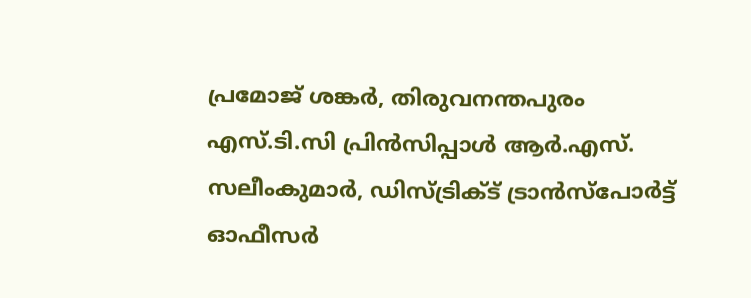പ്രമോജ് ശങ്കർ, തിരുവനന്തപുരം എസ്.ടി.സി പ്രിൻസിപ്പാൾ ആർ.എസ്. സലീംകുമാർ, ഡിസ്ട്രിക്ട് ട്രാൻസ്പോർട്ട് ഓഫീസർ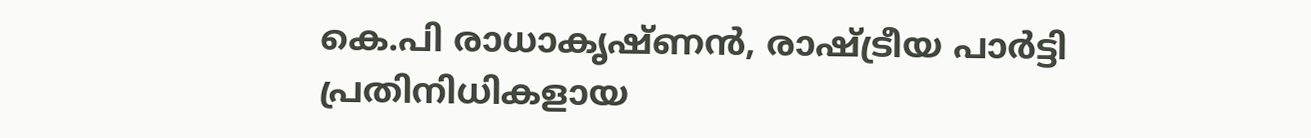കെ.പി രാധാകൃഷ്‌ണൻ, രാഷ്ട്രീയ പാർട്ടി പ്രതിനിധികളായ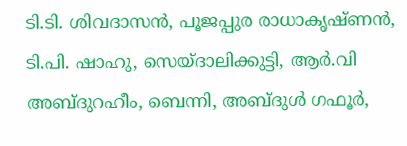ടി.ടി. ശിവദാസൻ, പൂജപ്പുര രാധാകൃഷ്‌ണൻ, ടി.പി. ഷാഹു, സെയ്ദാലിക്കുട്ടി, ആർ.വി അബ്ദുറഹീം, ബെന്നി, അബ്ദുൾ ഗഫൂർ,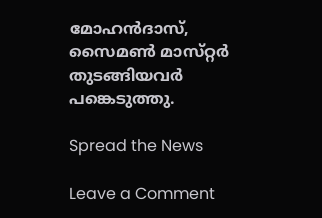മോഹൻദാസ്, സൈമൺ മാസ്‌റ്റർ തുടങ്ങിയവർ പങ്കെടുത്തു.

Spread the News

Leave a Comment